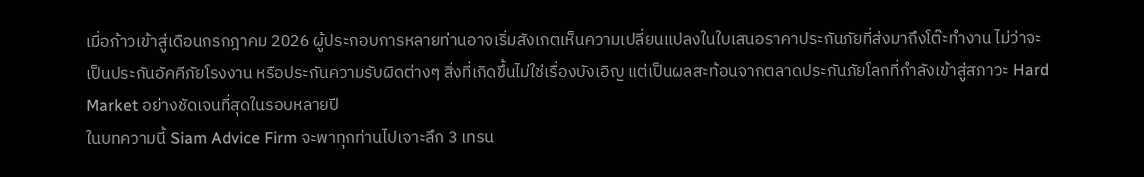เมื่อก้าวเข้าสู่เดือนกรกฎาคม 2026 ผู้ประกอบการหลายท่านอาจเริ่มสังเกตเห็นความเปลี่ยนแปลงในใบเสนอราคาประกันภัยที่ส่งมาถึงโต๊ะทำงาน ไม่ว่าจะเป็นประกันอัคคีภัยโรงงาน หรือประกันความรับผิดต่างๆ สิ่งที่เกิดขึ้นไม่ใช่เรื่องบังเอิญ แต่เป็นผลสะท้อนจากตลาดประกันภัยโลกที่กำลังเข้าสู่สภาวะ Hard Market อย่างชัดเจนที่สุดในรอบหลายปี
ในบทความนี้ Siam Advice Firm จะพาทุกท่านไปเจาะลึก 3 เทรน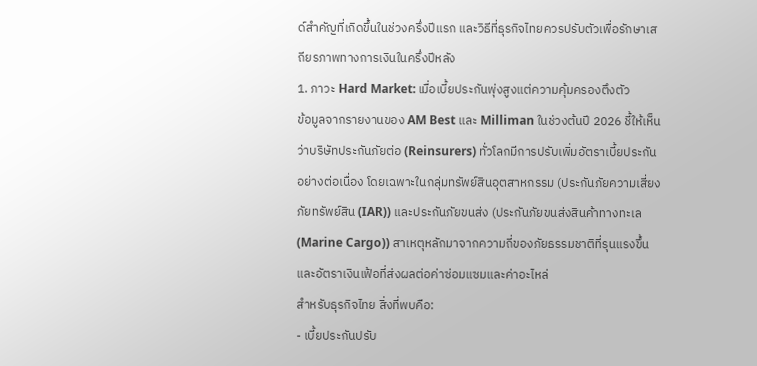ด์สำคัญที่เกิดขึ้นในช่วงครึ่งปีแรก และวิธีที่ธุรกิจไทยควรปรับตัวเพื่อรักษาเสถียรภาพทางการเงินในครึ่งปีหลัง
1. ภาวะ Hard Market: เมื่อเบี้ยประกันพุ่งสูงแต่ความคุ้มครองตึงตัว
ข้อมูลจากรายงานของ AM Best และ Milliman ในช่วงต้นปี 2026 ชี้ให้เห็นว่าบริษัทประกันภัยต่อ (Reinsurers) ทั่วโลกมีการปรับเพิ่มอัตราเบี้ยประกันอย่างต่อเนื่อง โดยเฉพาะในกลุ่มทรัพย์สินอุตสาหกรรม (ประกันภัยความเสี่ยงภัยทรัพย์สิน (IAR)) และประกันภัยขนส่ง (ประกันภัยขนส่งสินค้าทางทะเล (Marine Cargo)) สาเหตุหลักมาจากความถี่ของภัยธรรมชาติที่รุนแรงขึ้น และอัตราเงินเฟ้อที่ส่งผลต่อค่าซ่อมแซมและค่าอะไหล่
สำหรับธุรกิจไทย สิ่งที่พบคือ:
- เบี้ยประกันปรับ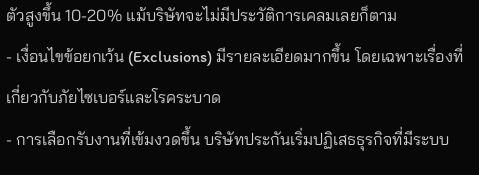ตัวสูงขึ้น 10-20% แม้บริษัทจะไม่มีประวัติการเคลมเลยก็ตาม
- เงื่อนไขข้อยกเว้น (Exclusions) มีรายละเอียดมากขึ้น โดยเฉพาะเรื่องที่เกี่ยวกับภัยไซเบอร์และโรคระบาด
- การเลือกรับงานที่เข้มงวดขึ้น บริษัทประกันเริ่มปฏิเสธธุรกิจที่มีระบบ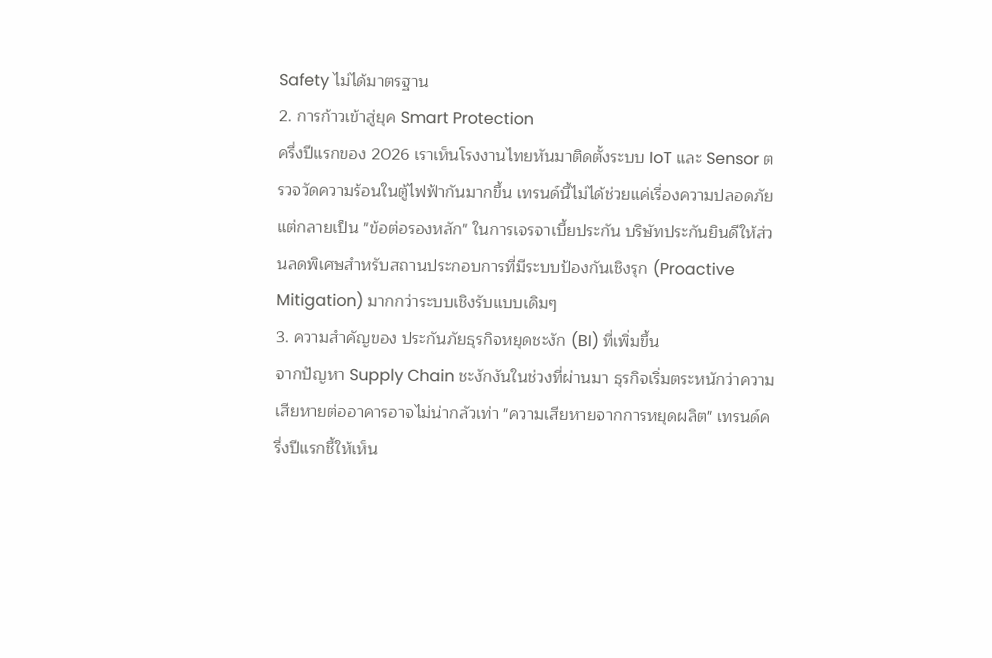Safety ไม่ได้มาตรฐาน
2. การก้าวเข้าสู่ยุค Smart Protection
ครึ่งปีแรกของ 2026 เราเห็นโรงงานไทยหันมาติดตั้งระบบ IoT และ Sensor ตรวจวัดความร้อนในตู้ไฟฟ้ากันมากขึ้น เทรนด์นี้ไม่ได้ช่วยแค่เรื่องความปลอดภัย แต่กลายเป็น "ข้อต่อรองหลัก" ในการเจรจาเบี้ยประกัน บริษัทประกันยินดีให้ส่วนลดพิเศษสำหรับสถานประกอบการที่มีระบบป้องกันเชิงรุก (Proactive Mitigation) มากกว่าระบบเชิงรับแบบเดิมๆ
3. ความสำคัญของ ประกันภัยธุรกิจหยุดชะงัก (BI) ที่เพิ่มขึ้น
จากปัญหา Supply Chain ชะงักงันในช่วงที่ผ่านมา ธุรกิจเริ่มตระหนักว่าความเสียหายต่ออาคารอาจไม่น่ากลัวเท่า "ความเสียหายจากการหยุดผลิต" เทรนด์ครึ่งปีแรกชี้ให้เห็น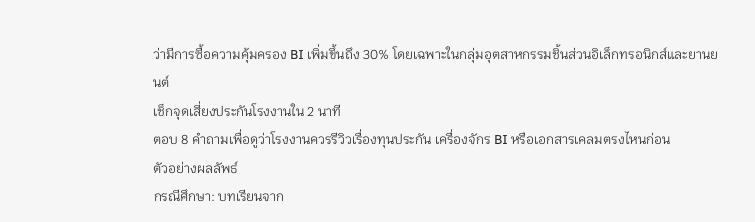ว่ามีการซื้อความคุ้มครอง BI เพิ่มขึ้นถึง 30% โดยเฉพาะในกลุ่มอุตสาหกรรมชิ้นส่วนอิเล็กทรอนิกส์และยานยนต์
เช็กจุดเสี่ยงประกันโรงงานใน 2 นาที
ตอบ 8 คำถามเพื่อดูว่าโรงงานควรรีวิวเรื่องทุนประกัน เครื่องจักร BI หรือเอกสารเคลมตรงไหนก่อน
ตัวอย่างผลลัพธ์
กรณีศึกษา: บทเรียนจาก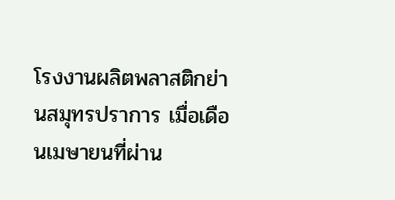โรงงานผลิตพลาสติกย่านสมุทรปราการ เมื่อเดือนเมษายนที่ผ่าน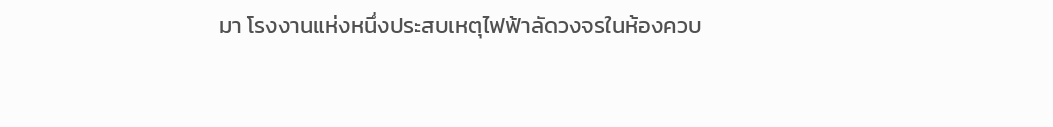มา โรงงานแห่งหนึ่งประสบเหตุไฟฟ้าลัดวงจรในห้องควบ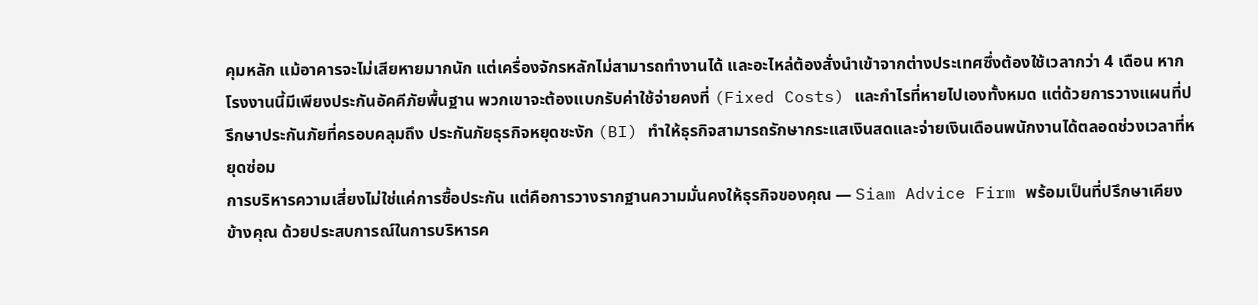คุมหลัก แม้อาคารจะไม่เสียหายมากนัก แต่เครื่องจักรหลักไม่สามารถทำงานได้ และอะไหล่ต้องสั่งนำเข้าจากต่างประเทศซึ่งต้องใช้เวลากว่า 4 เดือน หากโรงงานนี้มีเพียงประกันอัคคีภัยพื้นฐาน พวกเขาจะต้องแบกรับค่าใช้จ่ายคงที่ (Fixed Costs) และกำไรที่หายไปเองทั้งหมด แต่ด้วยการวางแผนที่ปรึกษาประกันภัยที่ครอบคลุมถึง ประกันภัยธุรกิจหยุดชะงัก (BI) ทำให้ธุรกิจสามารถรักษากระแสเงินสดและจ่ายเงินเดือนพนักงานได้ตลอดช่วงเวลาที่หยุดซ่อม
การบริหารความเสี่ยงไม่ใช่แค่การซื้อประกัน แต่คือการวางรากฐานความมั่นคงให้ธุรกิจของคุณ — Siam Advice Firm พร้อมเป็นที่ปรึกษาเคียงข้างคุณ ด้วยประสบการณ์ในการบริหารค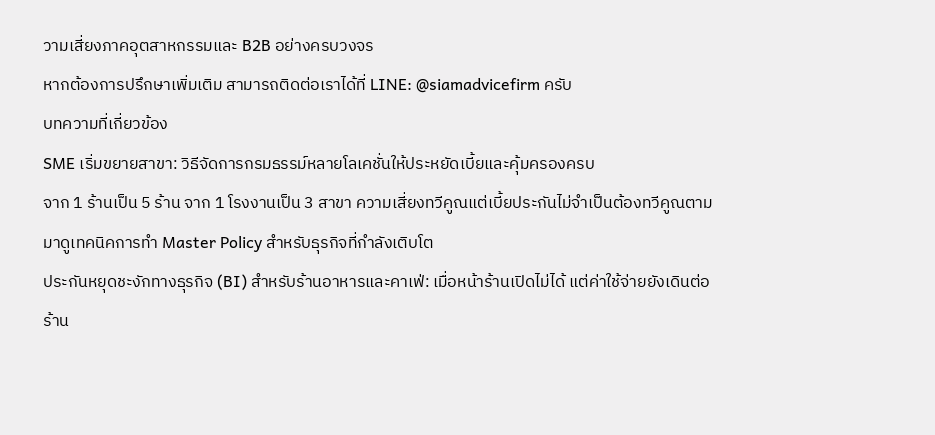วามเสี่ยงภาคอุตสาหกรรมและ B2B อย่างครบวงจร
หากต้องการปรึกษาเพิ่มเติม สามารถติดต่อเราได้ที่ LINE: @siamadvicefirm ครับ
บทความที่เกี่ยวข้อง
SME เริ่มขยายสาขา: วิธีจัดการกรมธรรม์หลายโลเคชั่นให้ประหยัดเบี้ยและคุ้มครองครบ
จาก 1 ร้านเป็น 5 ร้าน จาก 1 โรงงานเป็น 3 สาขา ความเสี่ยงทวีคูณแต่เบี้ยประกันไม่จำเป็นต้องทวีคูณตาม มาดูเทคนิคการทำ Master Policy สำหรับธุรกิจที่กำลังเติบโต
ประกันหยุดชะงักทางธุรกิจ (BI) สำหรับร้านอาหารและคาเฟ่: เมื่อหน้าร้านเปิดไม่ได้ แต่ค่าใช้จ่ายยังเดินต่อ
ร้าน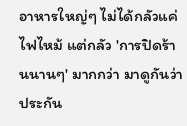อาหารใหญ่ๆ ไม่ได้กลัวแค่ไฟไหม้ แต่กลัว 'การปิดร้านนานๆ' มากกว่า มาดูกันว่าประกัน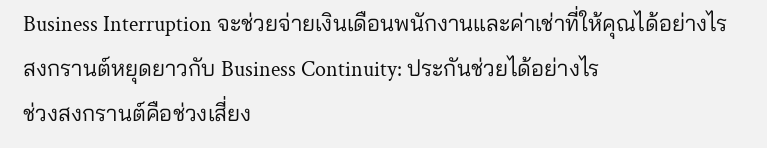Business Interruption จะช่วยจ่ายเงินเดือนพนักงานและค่าเช่าที่ให้คุณได้อย่างไร
สงกรานต์หยุดยาวกับ Business Continuity: ประกันช่วยได้อย่างไร
ช่วงสงกรานต์คือช่วงเสี่ยง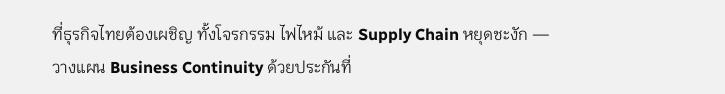ที่ธุรกิจไทยต้องเผชิญ ทั้งโจรกรรม ไฟไหม้ และ Supply Chain หยุดชะงัก — วางแผน Business Continuity ด้วยประกันที่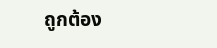ถูกต้อง